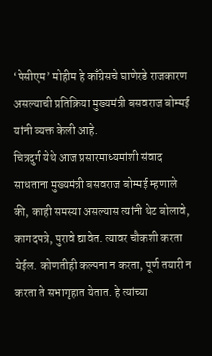‘पेसीएम’ मोहीम हे काँग्रेसचे घाणेरडे राजकारण असल्याची प्रतिक्रिया मुख्यमंत्री बसवराज बोम्मई यांनी व्यक्त केली आहे.
चित्रदुर्ग येथे आज प्रसारमाध्यमांशी संवाद साधताना मुख्यमंत्री बसवराज बोम्मई म्हणाले की, काही समस्या असल्यास त्यांनी थेट बोलावे, कागदपत्रे, पुरावे द्यावेत. त्यावर चौकशी करता येईल. कोणतीही कल्पना न करता, पूर्ण तयारी न करता ते सभागृहात येतात. हे त्यांच्या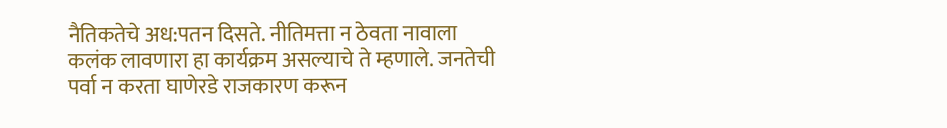नैतिकतेचे अध:पतन दिसते. नीतिमत्ता न ठेवता नावाला कलंक लावणारा हा कार्यक्रम असल्याचे ते म्हणाले. जनतेची पर्वा न करता घाणेरडे राजकारण करून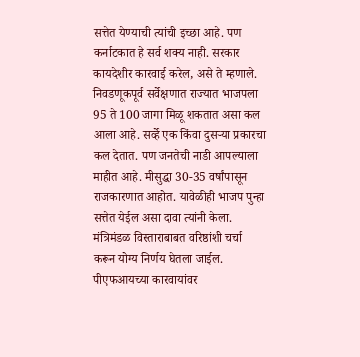सत्तेत येण्याची त्यांची इच्छा आहे. पण कर्नाटकात हे सर्व शक्य नाही. सरकार कायदेशीर कारवाई करेल, असे ते म्हणाले.
निवडणूकपूर्व सर्वेक्षणात राज्यात भाजपला 95 ते 100 जागा मिळू शकतात असा कल आला आहे. सर्व्हे एक किंवा दुसऱ्या प्रकारचा कल देतात. पण जनतेची नाडी आपल्याला माहीत आहे. मीसुद्धा 30-35 वर्षांपासून राजकारणात आहोत. यावेळीही भाजप पुन्हा सत्तेत येईल असा दावा त्यांनी केला.
मंत्रिमंडळ विस्ताराबाबत वरिष्ठांशी चर्चा करून योग्य निर्णय घेतला जाईल. पीएफआयच्या कारवायांवर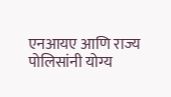एनआयए आणि राज्य पोलिसांनी योग्य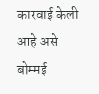कारवाई केली आहे असे बोम्मई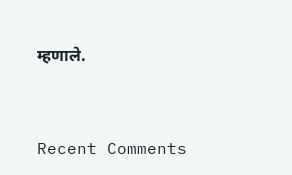म्हणाले.


Recent Comments